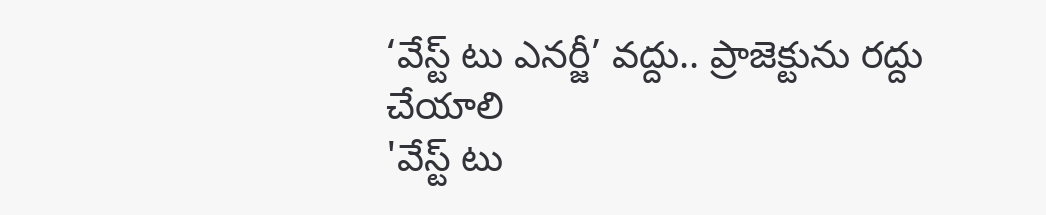‘వేస్ట్ టు ఎనర్జీ’ వద్దు.. ప్రాజెక్టును రద్దు చేయాలి
'వేస్ట్ టు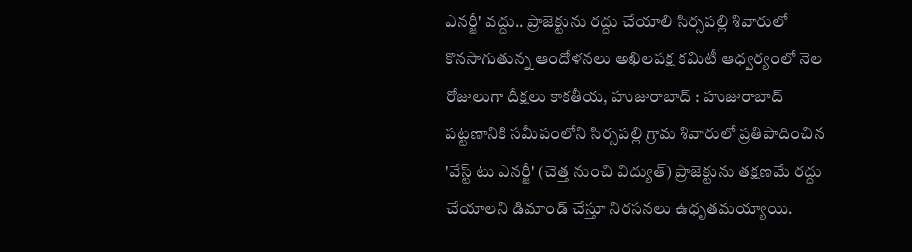ఎనర్జీ' వద్దు.. ప్రాజెక్టును రద్దు చేయాలి సిర్సపల్లి శివారులో కొనసాగుతున్న ఆందోళనలు అఖిలపక్ష కమిటీ ఆధ్వర్యంలో నెల రోజులుగా దీక్షలు కాకతీయ, హుజురాబాద్ : హుజురాబాద్ పట్టణానికి సమీపంలోని సిర్సపల్లి గ్రామ శివారులో ప్రతిపాదించిన 'వేస్ట్ టు ఎనర్జీ' (చెత్త నుంచి విద్యుత్) ప్రాజెక్టును తక్షణమే రద్దు చేయాలని డిమాండ్ చేస్తూ నిరసనలు ఉధృతమయ్యాయి.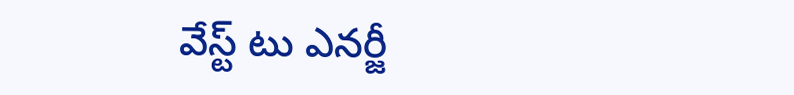వేస్ట్ టు ఎనర్జీ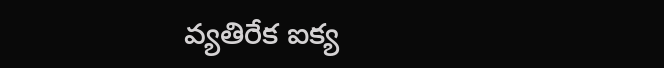వ్యతిరేక ఐక్య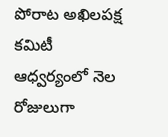పోరాట అఖిలపక్ష కమిటీ ఆధ్వర్యంలో నెల రోజులుగా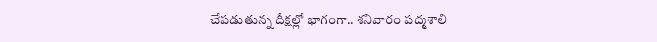చేపడుతున్న దీక్షల్లో భాగంగా.. శనివారం పద్మశాలి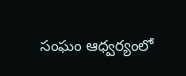సంఘం ఆధ్వర్యంలో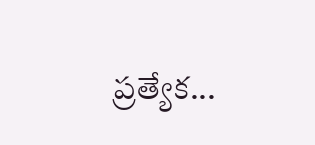ప్రత్యేక...